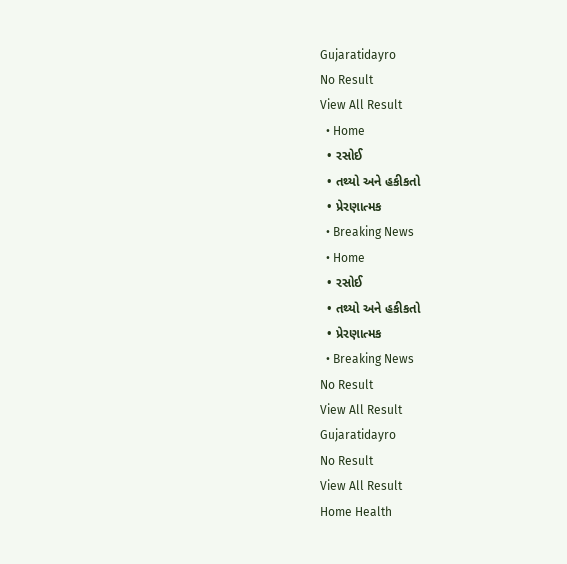Gujaratidayro
No Result
View All Result
  • Home
  • રસોઈ
  • તથ્યો અને હકીકતો
  • પ્રેરણાત્મક
  • Breaking News
  • Home
  • રસોઈ
  • તથ્યો અને હકીકતો
  • પ્રેરણાત્મક
  • Breaking News
No Result
View All Result
Gujaratidayro
No Result
View All Result
Home Health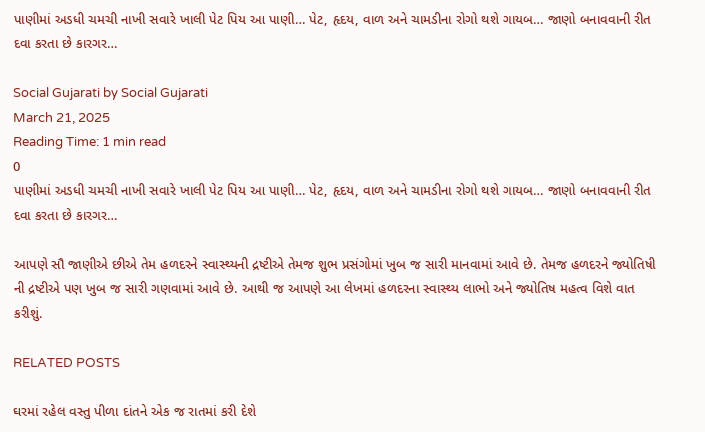પાણીમાં અડધી ચમચી નાખી સવારે ખાલી પેટ પિય આ પાણી… પેટ, હૃદય, વાળ અને ચામડીના રોગો થશે ગાયબ… જાણો બનાવવાની રીત દવા કરતા છે કારગર…

Social Gujarati by Social Gujarati
March 21, 2025
Reading Time: 1 min read
0
પાણીમાં અડધી ચમચી નાખી સવારે ખાલી પેટ પિય આ પાણી… પેટ, હૃદય, વાળ અને ચામડીના રોગો થશે ગાયબ… જાણો બનાવવાની રીત દવા કરતા છે કારગર…

આપણે સૌ જાણીએ છીએ તેમ હળદરને સ્વાસ્થ્યની દ્રષ્ટીએ તેમજ શુભ પ્રસંગોમાં ખુબ જ સારી માનવામાં આવે છે. તેમજ હળદરને જ્યોતિષી ની દ્રષ્ટીએ પણ ખુબ જ સારી ગણવામાં આવે છે. આથી જ આપણે આ લેખમાં હળદરના સ્વાસ્થ્ય લાભો અને જ્યોતિષ મહત્વ વિશે વાત કરીશું.

RELATED POSTS

ઘરમાં રહેલ વસ્તુ પીળા દાંતને એક જ રાતમાં કરી દેશે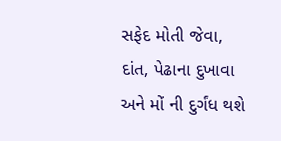સફેદ મોતી જેવા, દાંત, પેઢાના દુખાવા અને મોં ની દુર્ગંધ થશે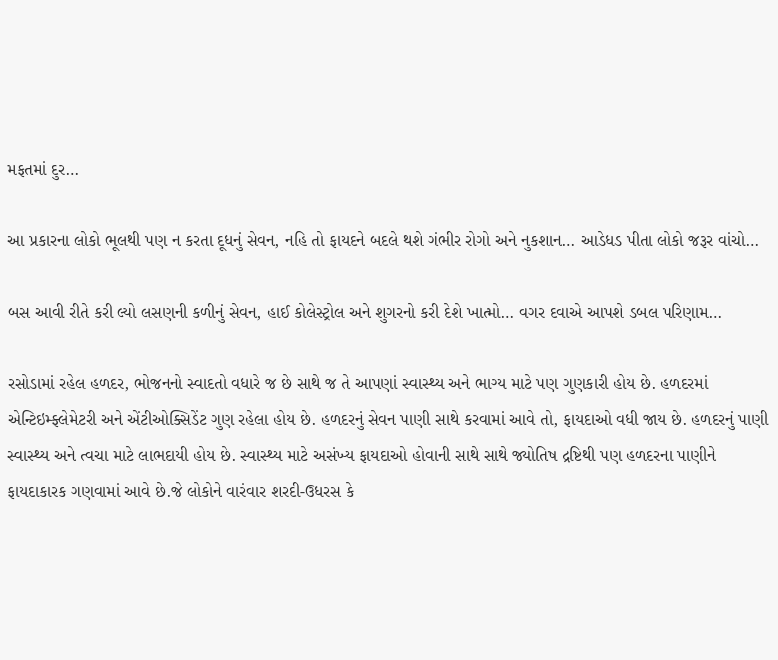મફતમાં દુર…

આ પ્રકારના લોકો ભૂલથી પણ ન કરતા દૂધનું સેવન, નહિ તો ફાયદને બદલે થશે ગંભીર રોગો અને નુકશાન… આડેધડ પીતા લોકો જરૂર વાંચો…

બસ આવી રીતે કરી લ્યો લસણની કળીનું સેવન, હાઈ કોલેસ્ટ્રોલ અને શુગરનો કરી દેશે ખાત્મો… વગર દવાએ આપશે ડબલ પરિણામ…

રસોડામાં રહેલ હળદર, ભોજનનો સ્વાદતો વધારે જ છે સાથે જ તે આપણાં સ્વાસ્થ્ય અને ભાગ્ય માટે પણ ગુણકારી હોય છે. હળદરમાં એન્ટિઇમ્ફ્લેમેટરી અને એંટીઓક્સિડેંટ ગુણ રહેલા હોય છે. હળદરનું સેવન પાણી સાથે કરવામાં આવે તો, ફાયદાઓ વધી જાય છે. હળદરનું પાણી સ્વાસ્થ્ય અને ત્વચા માટે લાભદાયી હોય છે. સ્વાસ્થ્ય માટે અસંખ્ય ફાયદાઓ હોવાની સાથે સાથે જ્યોતિષ દ્રષ્ટિથી પણ હળદરના પાણીને ફાયદાકારક ગણવામાં આવે છે.જે લોકોને વારંવાર શરદી-ઉધરસ કે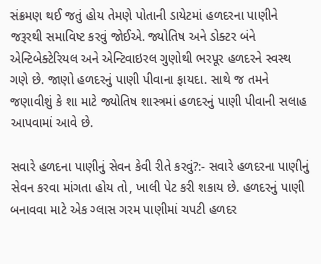સંક્રમણ થઈ જતું હોય તેમણે પોતાની ડાયેટમાં હળદરના પાણીને જરૂરથી સમાવિષ્ટ કરવું જોઈએ. જ્યોતિષ અને ડોક્ટર બંને એન્ટિબેક્ટેરિયલ અને એન્ટિવાઇરલ ગુણોથી ભરપૂર હળદરને સ્વસ્થ ગણે છે. જાણો હળદરનું પાણી પીવાના ફાયદા. સાથે જ તમને જણાવીશું કે શા માટે જ્યોતિષ શાસ્ત્રમાં હળદરનું પાણી પીવાની સલાહ આપવામાં આવે છે.

સવારે હળદના પાણીનું સેવન કેવી રીતે કરવું?:- સવારે હળદરના પાણીનું સેવન કરવા માંગતા હોય તો, ખાલી પેટ કરી શકાય છે. હળદરનું પાણી બનાવવા માટે એક ગ્લાસ ગરમ પાણીમાં ચપટી હળદર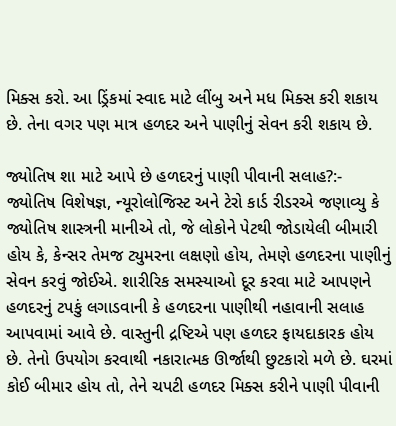મિક્સ કરો. આ ડ્રિંકમાં સ્વાદ માટે લીંબુ અને મધ મિક્સ કરી શકાય છે. તેના વગર પણ માત્ર હળદર અને પાણીનું સેવન કરી શકાય છે.

જ્યોતિષ શા માટે આપે છે હળદરનું પાણી પીવાની સલાહ?:- જ્યોતિષ વિશેષજ્ઞ, ન્યૂરોલોજિસ્ટ અને ટેરો કાર્ડ રીડરએ જણાવ્યુ કે જ્યોતિષ શાસ્ત્રની માનીએ તો, જે લોકોને પેટથી જોડાયેલી બીમારી હોય કે, કેન્સર તેમજ ટ્યુમરના લક્ષણો હોય, તેમણે હળદરના પાણીનું સેવન કરવું જોઈએ. શારીરિક સમસ્યાઓ દૂર કરવા માટે આપણને હળદરનું ટપકું લગાડવાની કે હળદરના પાણીથી નહાવાની સલાહ આપવામાં આવે છે. વાસ્તુની દ્રષ્ટિએ પણ હળદર ફાયદાકારક હોય છે. તેનો ઉપયોગ કરવાથી નકારાત્મક ઊર્જાથી છુટકારો મળે છે. ઘરમાં કોઈ બીમાર હોય તો, તેને ચપટી હળદર મિક્સ કરીને પાણી પીવાની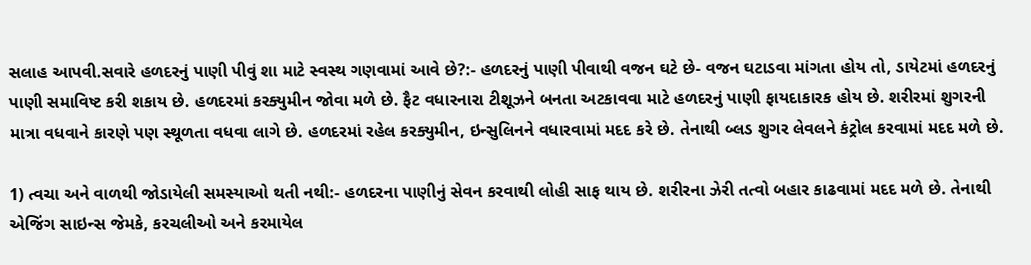સલાહ આપવી.સવારે હળદરનું પાણી પીવું શા માટે સ્વસ્થ ગણવામાં આવે છે?:- હળદરનું પાણી પીવાથી વજન ઘટે છે- વજન ઘટાડવા માંગતા હોય તો, ડાયેટમાં હળદરનું પાણી સમાવિષ્ટ કરી શકાય છે. હળદરમાં કરક્યુમીન જોવા મળે છે. ફૈટ વધારનારા ટીશૂઝને બનતા અટકાવવા માટે હળદરનું પાણી ફાયદાકારક હોય છે. શરીરમાં શુગરની માત્રા વધવાને કારણે પણ સ્થૂળતા વધવા લાગે છે. હળદરમાં રહેલ કરક્યુમીન, ઇન્સુલિનને વધારવામાં મદદ કરે છે. તેનાથી બ્લડ શુગર લેવલને કંટ્રોલ કરવામાં મદદ મળે છે.

1) ત્વચા અને વાળથી જોડાયેલી સમસ્યાઓ થતી નથી:- હળદરના પાણીનું સેવન કરવાથી લોહી સાફ થાય છે. શરીરના ઝેરી તત્વો બહાર કાઢવામાં મદદ મળે છે. તેનાથી એજિંગ સાઇન્સ જેમકે, કરચલીઓ અને કરમાયેલ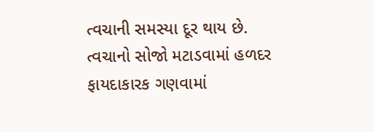ત્વચાની સમસ્યા દૂર થાય છે. ત્વચાનો સોજો મટાડવામાં હળદર ફાયદાકારક ગણવામાં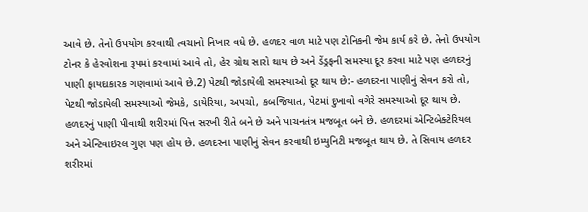આવે છે. તેનો ઉપયોગ કરવાથી ત્વચાનો નિખાર વધે છે. હળદર વાળ માટે પણ ટોનિકની જેમ કાર્ય કરે છે. તેનો ઉપયોગ ટોનર કે હેરવોશના રૂપમાં કરવામાં આવે તો, હેર ગ્રોથ સારો થાય છે અને ડેંડ્રફની સમસ્યા દૂર કરવા માટે પણ હળદરનું પાણી ફાયદાકારક ગણવામાં આવે છે.2) પેટથી જોડાયેલી સમસ્યાઓ દૂર થાય છે:- હળદરના પાણીનું સેવન કરો તો, પેટથી જોડાયેલી સમસ્યાઓ જેમકે, ડાયેરિયા, અપચો, કબજિયાત, પેટમાં દુખાવો વગેરે સમસ્યાઓ દૂર થાય છે. હળદરનું પાણી પીવાથી શરીરમાં પિત્ત સરખી રીતે બને છે અને પાચનતંત્ર મજબૂત બને છે. હળદરમાં એન્ટિબેક્ટેરિયલ અને એન્ટિવાઇરલ ગુણ પણ હોય છે. હળદરના પાણીનું સેવન કરવાથી ઇમ્યુનિટી મજબૂત થાય છે. તે સિવાય હળદર શરીરમાં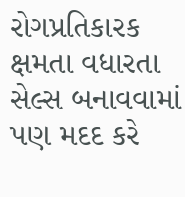રોગપ્રતિકારક ક્ષમતા વધારતા સેલ્સ બનાવવામાં પણ મદદ કરે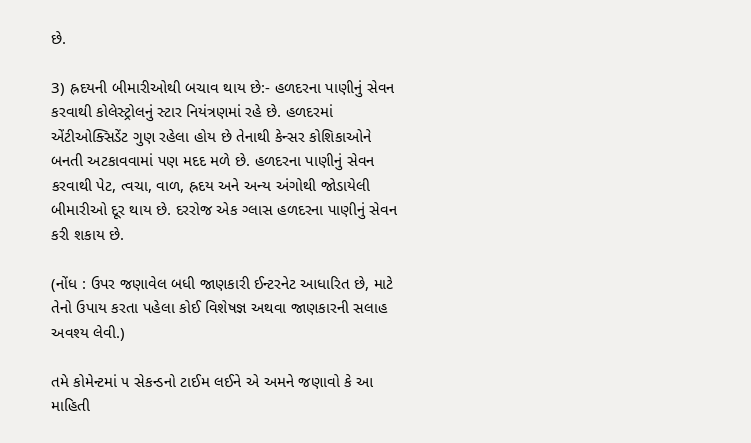છે.

3) હ્રદયની બીમારીઓથી બચાવ થાય છે:- હળદરના પાણીનું સેવન કરવાથી કોલેસ્ટ્રોલનું સ્ટાર નિયંત્રણમાં રહે છે. હળદરમાં એંટીઓક્સિડેંટ ગુણ રહેલા હોય છે તેનાથી કેન્સર કોશિકાઓને બનતી અટકાવવામાં પણ મદદ મળે છે. હળદરના પાણીનું સેવન કરવાથી પેટ, ત્વચા, વાળ, હ્રદય અને અન્ય અંગોથી જોડાયેલી બીમારીઓ દૂર થાય છે. દરરોજ એક ગ્લાસ હળદરના પાણીનું સેવન કરી શકાય છે.

(નોંધ : ઉપર જણાવેલ બધી જાણકારી ઈન્ટરનેટ આધારિત છે, માટે તેનો ઉપાય કરતા પહેલા કોઈ વિશેષજ્ઞ અથવા જાણકારની સલાહ અવશ્ય લેવી.)

તમે કોમેન્ટમાં ૫ સેકન્ડનો ટાઈમ લઈને એ અમને જણાવો કે આ માહિતી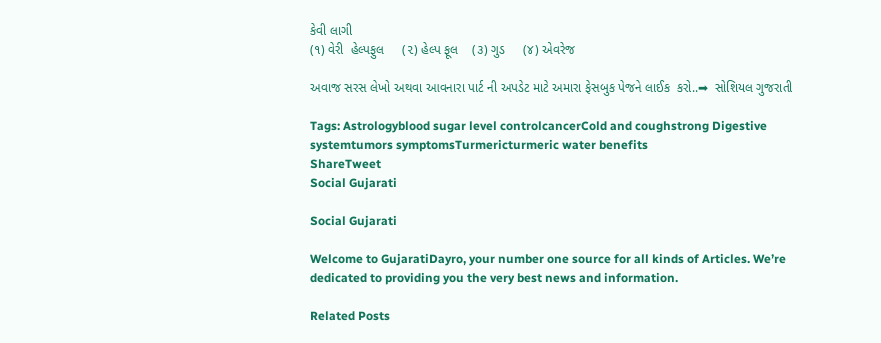કેવી લાગી
(૧) વેરી  હેલ્પફુલ     (૨) હેલ્પ ફૂલ    (૩) ગુડ     (૪) એવરેજ

અવાજ સરસ લેખો અથવા આવનારા પાર્ટ ની અપડેટ માટે અમારા ફેસબુક પેજને લાઈક  કરો..➡  સોશિયલ ગુજરાતી

Tags: Astrologyblood sugar level controlcancerCold and coughstrong Digestive systemtumors symptomsTurmericturmeric water benefits
ShareTweet
Social Gujarati

Social Gujarati

Welcome to GujaratiDayro, your number one source for all kinds of Articles. We’re dedicated to providing you the very best news and information.

Related Posts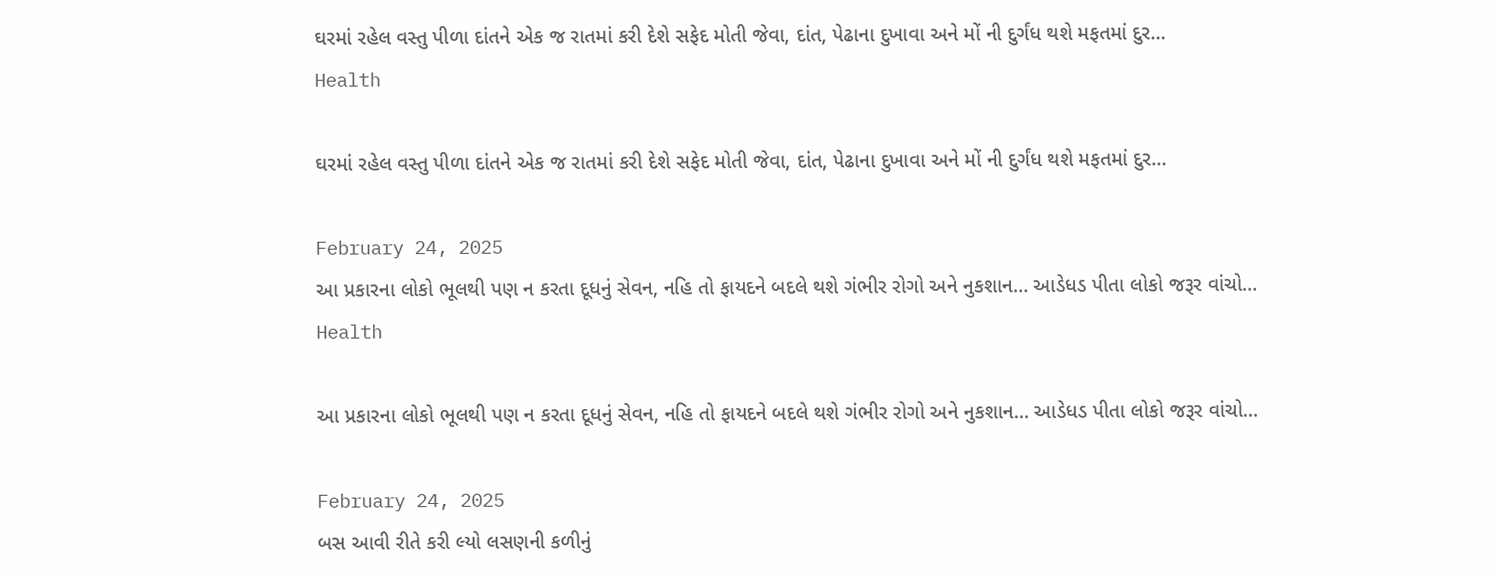ઘરમાં રહેલ વસ્તુ પીળા દાંતને એક જ રાતમાં કરી દેશે સફેદ મોતી જેવા, દાંત, પેઢાના દુખાવા અને મોં ની દુર્ગંધ થશે મફતમાં દુર…
Health

ઘરમાં રહેલ વસ્તુ પીળા દાંતને એક જ રાતમાં કરી દેશે સફેદ મોતી જેવા, દાંત, પેઢાના દુખાવા અને મોં ની દુર્ગંધ થશે મફતમાં દુર…

February 24, 2025
આ પ્રકારના લોકો ભૂલથી પણ ન કરતા દૂધનું સેવન, નહિ તો ફાયદને બદલે થશે ગંભીર રોગો અને નુકશાન… આડેધડ પીતા લોકો જરૂર વાંચો…
Health

આ પ્રકારના લોકો ભૂલથી પણ ન કરતા દૂધનું સેવન, નહિ તો ફાયદને બદલે થશે ગંભીર રોગો અને નુકશાન… આડેધડ પીતા લોકો જરૂર વાંચો…

February 24, 2025
બસ આવી રીતે કરી લ્યો લસણની કળીનું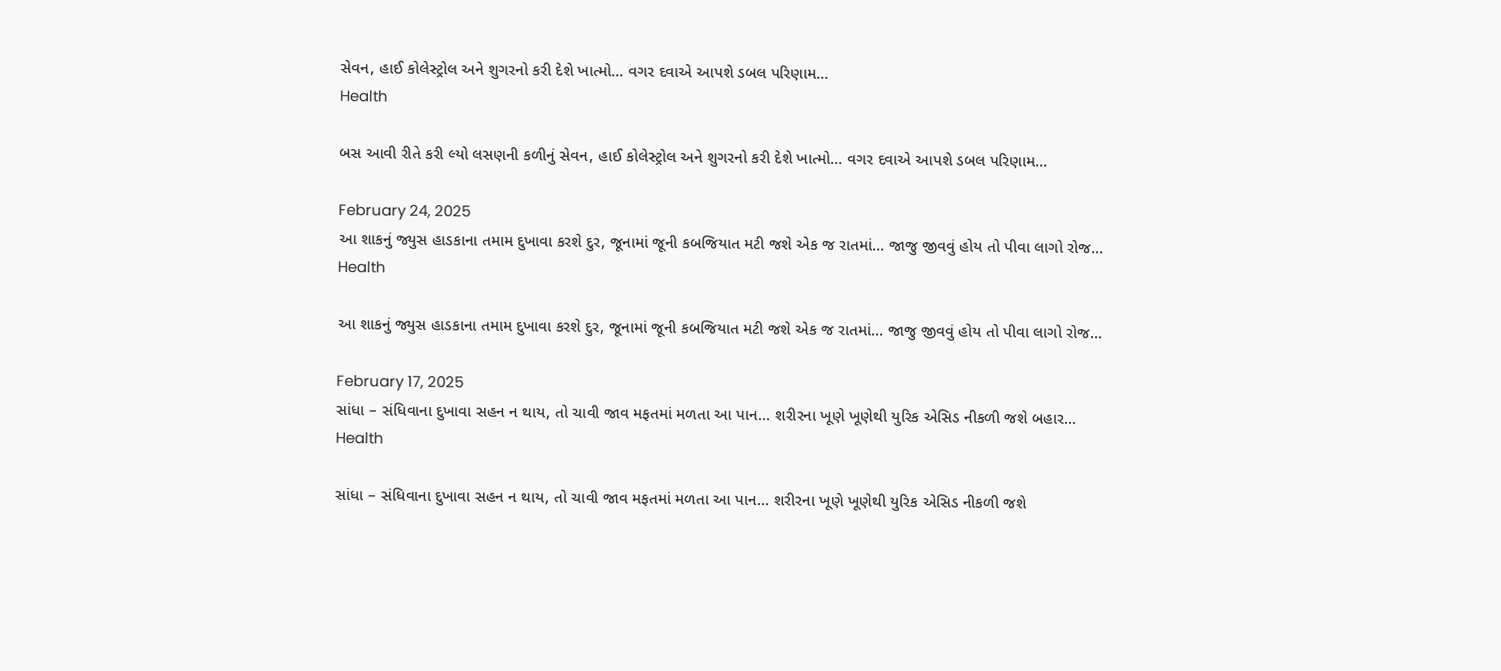સેવન, હાઈ કોલેસ્ટ્રોલ અને શુગરનો કરી દેશે ખાત્મો… વગર દવાએ આપશે ડબલ પરિણામ…
Health

બસ આવી રીતે કરી લ્યો લસણની કળીનું સેવન, હાઈ કોલેસ્ટ્રોલ અને શુગરનો કરી દેશે ખાત્મો… વગર દવાએ આપશે ડબલ પરિણામ…

February 24, 2025
આ શાકનું જ્યુસ હાડકાના તમામ દુખાવા કરશે દુર, જૂનામાં જૂની કબજિયાત મટી જશે એક જ રાતમાં… જાજુ જીવવું હોય તો પીવા લાગો રોજ…
Health

આ શાકનું જ્યુસ હાડકાના તમામ દુખાવા કરશે દુર, જૂનામાં જૂની કબજિયાત મટી જશે એક જ રાતમાં… જાજુ જીવવું હોય તો પીવા લાગો રોજ…

February 17, 2025
સાંધા – સંધિવાના દુખાવા સહન ન થાય, તો ચાવી જાવ મફતમાં મળતા આ પાન… શરીરના ખૂણે ખૂણેથી યુરિક એસિડ નીકળી જશે બહાર…
Health

સાંધા – સંધિવાના દુખાવા સહન ન થાય, તો ચાવી જાવ મફતમાં મળતા આ પાન… શરીરના ખૂણે ખૂણેથી યુરિક એસિડ નીકળી જશે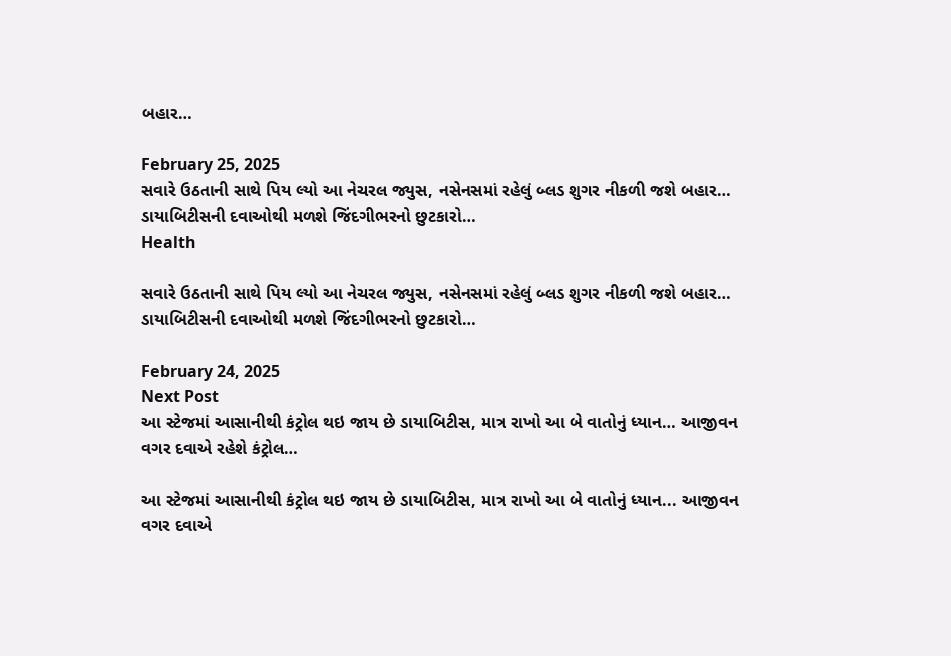બહાર…

February 25, 2025
સવારે ઉઠતાની સાથે પિય લ્યો આ નેચરલ જ્યુસ, નસેનસમાં રહેલું બ્લડ શુગર નીકળી જશે બહાર… ડાયાબિટીસની દવાઓથી મળશે જિંદગીભરનો છુટકારો…
Health

સવારે ઉઠતાની સાથે પિય લ્યો આ નેચરલ જ્યુસ, નસેનસમાં રહેલું બ્લડ શુગર નીકળી જશે બહાર… ડાયાબિટીસની દવાઓથી મળશે જિંદગીભરનો છુટકારો…

February 24, 2025
Next Post
આ સ્ટેજમાં આસાનીથી કંટ્રોલ થઇ જાય છે ડાયાબિટીસ, માત્ર રાખો આ બે વાતોનું ધ્યાન… આજીવન વગર દવાએ રહેશે કંટ્રોલ…

આ સ્ટેજમાં આસાનીથી કંટ્રોલ થઇ જાય છે ડાયાબિટીસ, માત્ર રાખો આ બે વાતોનું ધ્યાન... આજીવન વગર દવાએ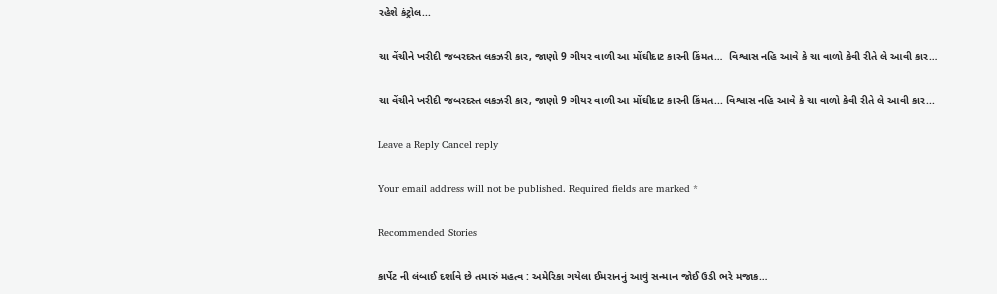રહેશે કંટ્રોલ...

ચા વેંચીને ખરીદી જબરદસ્ત લકઝરી કાર, જાણો 9 ગીયર વાળી આ મોંઘીદાટ કારની કિંમત…  વિશ્વાસ નહિ આવે કે ચા વાળો કેવી રીતે લે આવી કાર…

ચા વેંચીને ખરીદી જબરદસ્ત લકઝરી કાર, જાણો 9 ગીયર વાળી આ મોંઘીદાટ કારની કિંમત... વિશ્વાસ નહિ આવે કે ચા વાળો કેવી રીતે લે આવી કાર...

Leave a Reply Cancel reply

Your email address will not be published. Required fields are marked *

Recommended Stories

કાર્પેટ ની લંબાઈ દર્શાવે છે તમારું મહત્વ : અમેરિકા ગયેલા ઈમરાનનું આવું સન્માન જોઈ ઉડી ભરે મજાક…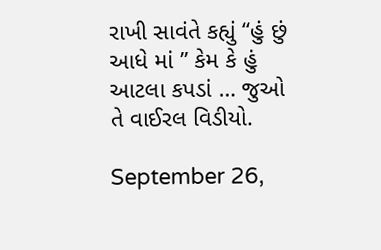રાખી સાવંતે કહ્યું “હું છું આધે માં ” કેમ કે હું આટલા કપડાં … જુઓ તે વાઈરલ વિડીયો.

September 26,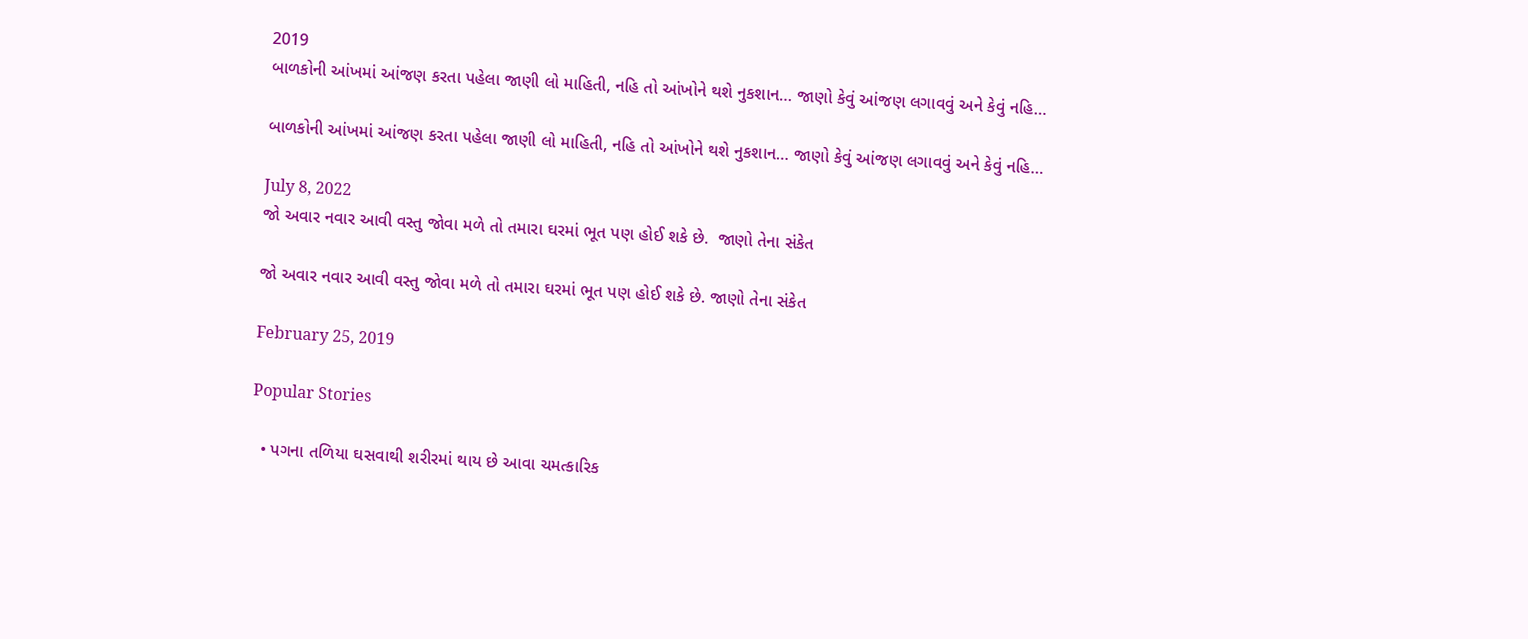2019
બાળકોની આંખમાં આંજણ કરતા પહેલા જાણી લો માહિતી, નહિ તો આંખોને થશે નુકશાન… જાણો કેવું આંજણ લગાવવું અને કેવું નહિ…

બાળકોની આંખમાં આંજણ કરતા પહેલા જાણી લો માહિતી, નહિ તો આંખોને થશે નુકશાન… જાણો કેવું આંજણ લગાવવું અને કેવું નહિ…

July 8, 2022
જો અવાર નવાર આવી વસ્તુ જોવા મળે તો તમારા ઘરમાં ભૂત પણ હોઈ શકે છે.  જાણો તેના સંકેત

જો અવાર નવાર આવી વસ્તુ જોવા મળે તો તમારા ઘરમાં ભૂત પણ હોઈ શકે છે. જાણો તેના સંકેત

February 25, 2019

Popular Stories

  • પગના તળિયા ઘસવાથી શરીરમાં થાય છે આવા ચમત્કારિક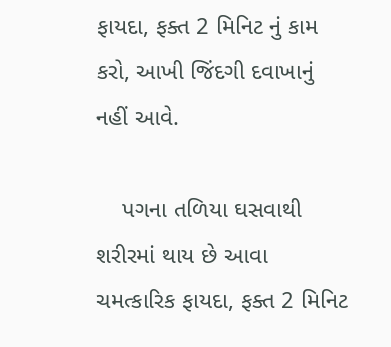ફાયદા, ફક્ત 2 મિનિટ નું કામ કરો, આખી જિંદગી દવાખાનું નહીં આવે.

    પગના તળિયા ઘસવાથી શરીરમાં થાય છે આવા ચમત્કારિક ફાયદા, ફક્ત 2 મિનિટ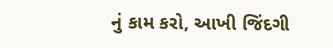નું કામ કરો, આખી જિંદગી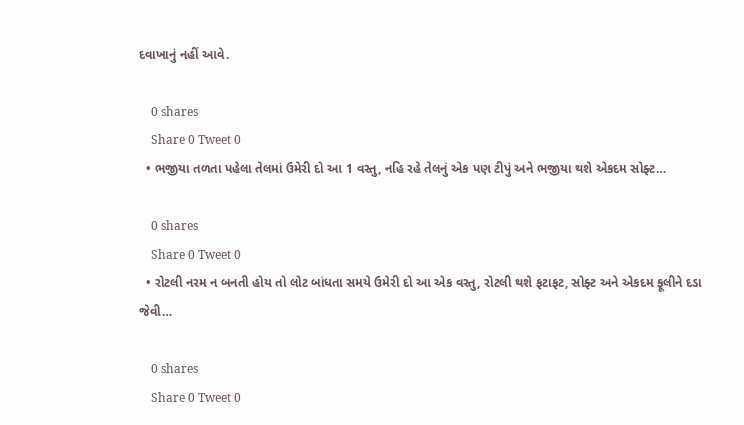દવાખાનું નહીં આવે.

    0 shares
    Share 0 Tweet 0
  • ભજીયા તળતા પહેલા તેલમાં ઉમેરી દો આ 1 વસ્તુ, નહિ રહે તેલનું એક પણ ટીપું અને ભજીયા થશે એકદમ સોફ્ટ…

    0 shares
    Share 0 Tweet 0
  • રોટલી નરમ ન બનતી હોય તો લોટ બાંધતા સમયે ઉમેરી દો આ એક વસ્તુ, રોટલી થશે ફટાફટ, સોફ્ટ અને એકદમ ફૂલીને દડા જેવી…

    0 shares
    Share 0 Tweet 0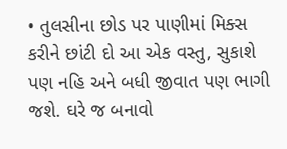• તુલસીના છોડ પર પાણીમાં મિક્સ કરીને છાંટી દો આ એક વસ્તુ, સુકાશે પણ નહિ અને બધી જીવાત પણ ભાગી જશે. ઘરે જ બનાવો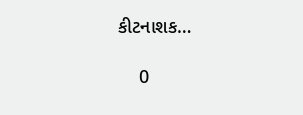કીટનાશક…

    0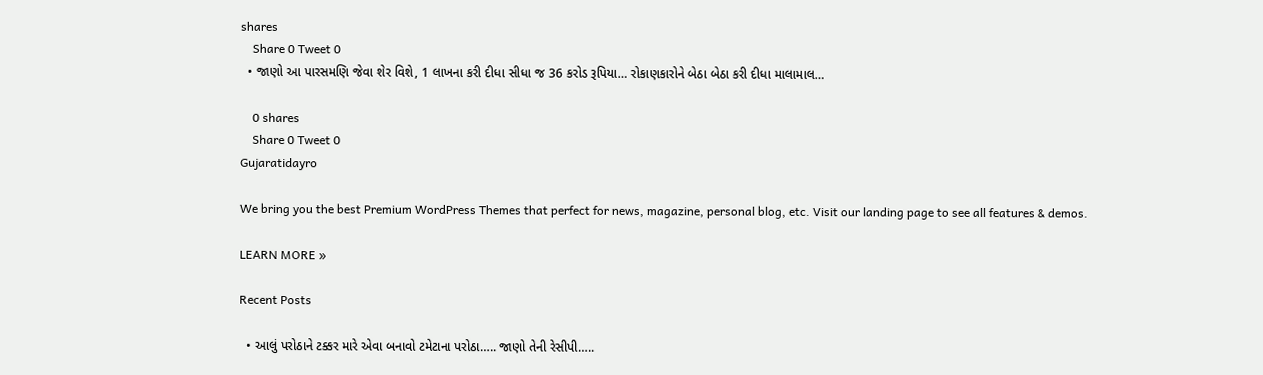shares
    Share 0 Tweet 0
  • જાણો આ પારસમણિ જેવા શેર વિશે, 1 લાખના કરી દીધા સીધા જ 36 કરોડ રૂપિયા… રોકાણકારોને બેઠા બેઠા કરી દીધા માલામાલ…

    0 shares
    Share 0 Tweet 0
Gujaratidayro

We bring you the best Premium WordPress Themes that perfect for news, magazine, personal blog, etc. Visit our landing page to see all features & demos.

LEARN MORE »

Recent Posts

  • આલું પરોઠાને ટક્કર મારે એવા બનાવો ટમેટાના પરોઠા….. જાણો તેની રેસીપી…..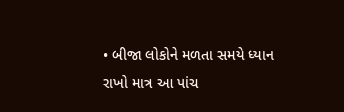• બીજા લોકોને મળતા સમયે ધ્યાન રાખો માત્ર આ પાંચ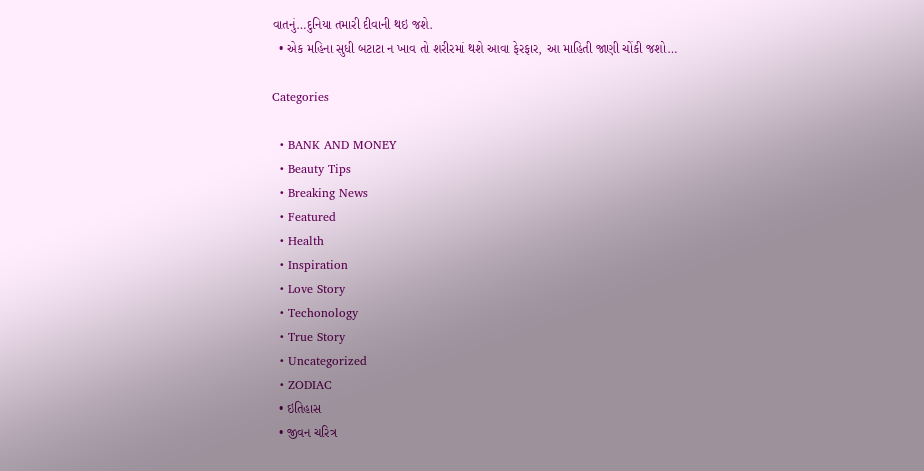વાતનું…દુનિયા તમારી દીવાની થઇ જશે.
  • એક મહિના સુધી બટાટા ન ખાવ તો શરીરમાં થશે આવા ફેરફાર, આ માહિતી જાણી ચોંકી જશો…

Categories

  • BANK AND MONEY
  • Beauty Tips
  • Breaking News
  • Featured
  • Health
  • Inspiration
  • Love Story
  • Techonology
  • True Story
  • Uncategorized
  • ZODIAC
  • ઇતિહાસ
  • જીવન ચરિત્ર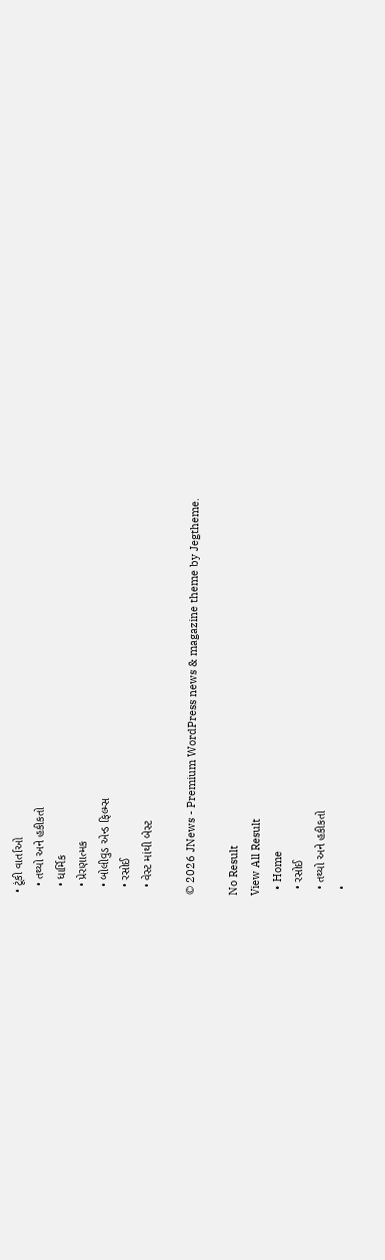• ટૂંકી વાર્તાઓ
  • તથ્યો અને હકીકતો
  • ધાર્મિક
  • પ્રેરણાત્મક
  • બોલીવુડ એન્ડ ફિલ્મ્સ
  • રસોઈ
  • વેસ્ટ માંથી બેસ્ટ

© 2026 JNews - Premium WordPress news & magazine theme by Jegtheme.

No Result
View All Result
  • Home
  • રસોઈ
  • તથ્યો અને હકીકતો
  •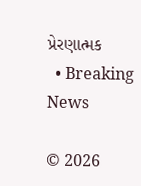પ્રેરણાત્મક
  • Breaking News

© 2026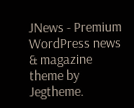JNews - Premium WordPress news & magazine theme by Jegtheme.